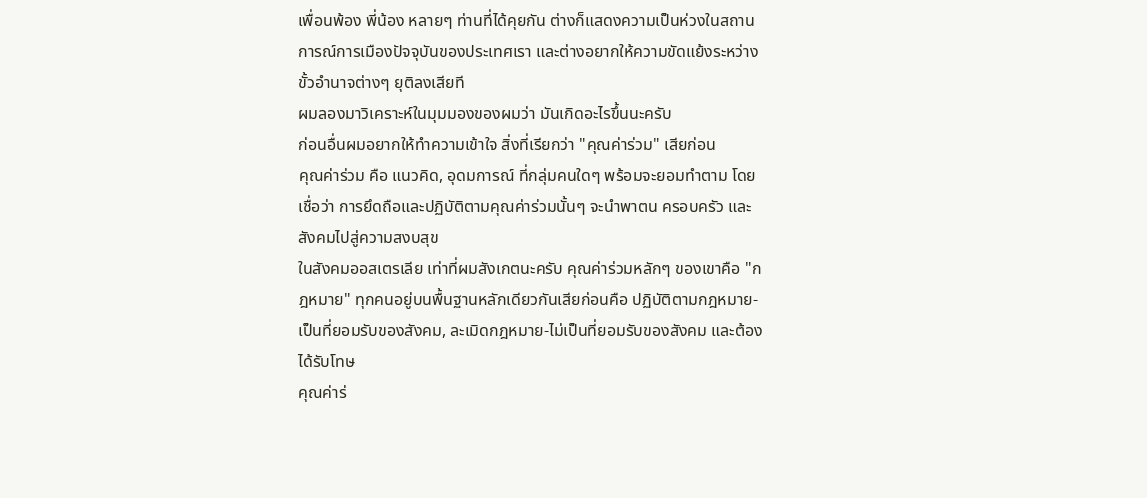เพื่อนพ้อง พี่น้อง หลายๆ ท่านที่ได้คุยกัน ต่างก็แสดงความเป็นห่วงในสถานการณ์การเมืองปัจจุบันของประเทศเรา และต่างอยากให้ความขัดแย้งระหว่างขั้วอำนาจต่างๆ ยุติลงเสียที
ผมลองมาวิเคราะห์ในมุมมองของผมว่า มันเกิดอะไรขึ้นนะครับ
ก่อนอื่นผมอยากให้ทำความเข้าใจ สิ่งที่เรียกว่า "คุณค่าร่วม" เสียก่อน
คุณค่าร่วม คือ แนวคิด, อุดมการณ์ ที่กลุ่มคนใดๆ พร้อมจะยอมทำตาม โดยเชื่อว่า การยึดถือและปฏิบัติตามคุณค่าร่วมนั้นๆ จะนำพาตน ครอบครัว และสังคมไปสู่ความสงบสุข
ในสังคมออสเตรเลีย เท่าที่ผมสังเกตนะครับ คุณค่าร่วมหลักๆ ของเขาคือ "กฎหมาย" ทุกคนอยู่บนพื้นฐานหลักเดียวกันเสียก่อนคือ ปฏิบัติตามกฎหมาย-เป็นที่ยอมรับของสังคม, ละเมิดกฎหมาย-ไม่เป็นที่ยอมรับของสังคม และต้องได้รับโทษ
คุณค่าร่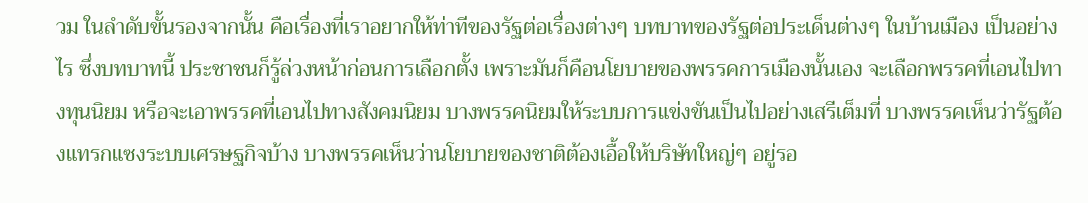วม ในลำดับขั้นรองจากนั้น คือเรื่องที่เราอยากให้ท่าทีของรัฐต่อเรื่องต่างๆ บทบาทของรัฐต่อประเด็นต่างๆ ในบ้านเมือง เป็นอย่างไร ซึ่งบทบาทนี้ ประชาชนก็รู้ล่วงหน้าก่อนการเลือกตั้ง เพราะมันก็คือนโยบายของพรรคการเมืองนั้นเอง จะเลือกพรรคที่เอนไปทางทุนนิยม หรือจะเอาพรรคที่เอนไปทางสังคมนิยม บางพรรคนิยมให้ระบบการแข่งขันเป็นไปอย่างเสรีเต็มที่ บางพรรคเห็นว่ารัฐต้องแทรกแซงระบบเศรษฐกิจบ้าง บางพรรคเห็นว่านโยบายของชาติต้องเอื้อให้บริษัทใหญ่ๆ อยู่รอ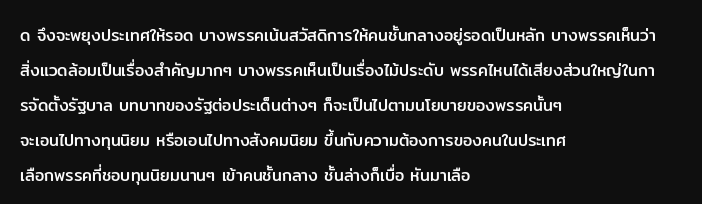ด จึงจะพยุงประเทศให้รอด บางพรรคเน้นสวัสดิการให้คนชั้นกลางอยู่รอดเป็นหลัก บางพรรคเห็นว่าสิ่งแวดล้อมเป็นเรื่องสำคัญมากๆ บางพรรคเห็นเป็นเรื่องไม้ประดับ พรรคไหนได้เสียงส่วนใหญ่ในการจัดตั้งรัฐบาล บทบาทของรัฐต่อประเด็นต่างๆ ก็จะเป็นไปตามนโยบายของพรรคนั้นๆ
จะเอนไปทางทุนนิยม หรือเอนไปทางสังคมนิยม ขึ้นกับความต้องการของคนในประเทศ
เลือกพรรคที่ชอบทุนนิยมนานๆ เข้าคนชั้นกลาง ชั้นล่างก็เบื่อ หันมาเลือ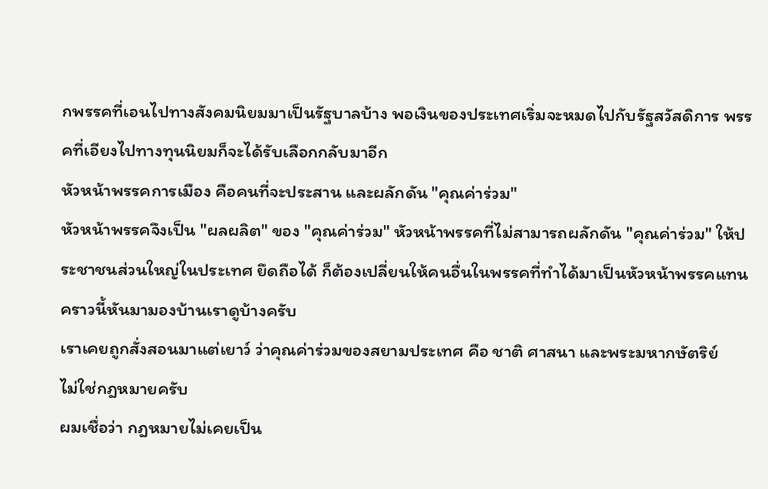กพรรคที่เอนไปทางสังคมนิยมมาเป็นรัฐบาลบ้าง พอเงินของประเทศเริ่มจะหมดไปกับรัฐสวัสดิการ พรรคที่เอียงไปทางทุนนิยมก็จะได้รับเลือกกลับมาอีก
หัวหน้าพรรคการเมือง คือคนที่จะประสาน และผลักดัน "คุณค่าร่วม"
หัวหน้าพรรคจึงเป็น "ผลผลิต" ของ "คุณค่าร่วม" หัวหน้าพรรคที่ไม่สามารถผลักดัน "คุณค่าร่วม" ให้ประชาชนส่วนใหญ่ในประเทศ ยึดถือได้ ก็ต้องเปลี่ยนให้คนอื่นในพรรคที่ทำได้มาเป็นหัวหน้าพรรคแทน
คราวนี้หันมามองบ้านเราดูบ้างครับ
เราเคยถูกสั่งสอนมาแต่เยาว์ ว่าคุณค่าร่วมของสยามประเทศ คือ ชาติ ศาสนา และพระมหากษัตริย์
ไม่ใช่กฎหมายครับ
ผมเชื่อว่า กฎหมายไม่เคยเป็น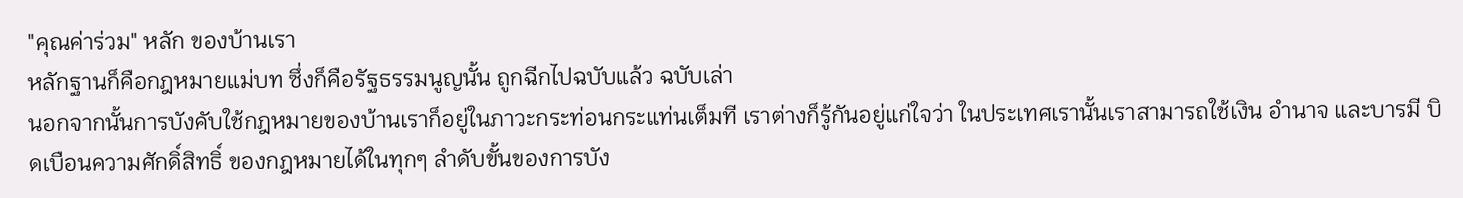"คุณค่าร่วม" หลัก ของบ้านเรา
หลักฐานก็คือกฎหมายแม่บท ซึ่งก็คือรัฐธรรมนูญนั้น ถูกฉีกไปฉบับแล้ว ฉบับเล่า
นอกจากนั้นการบังคับใช้กฎหมายของบ้านเราก็อยู่ในภาวะกระท่อนกระแท่นเต็มที เราต่างก็รู้กันอยู่แก่ใจว่า ในประเทศเรานั้นเราสามารถใช้เงิน อำนาจ และบารมี บิดเบือนความศักดิ์สิทธิ์ ของกฎหมายได้ในทุกๆ ลำดับขั้นของการบัง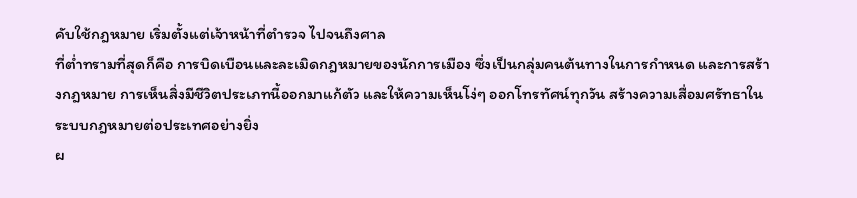คับใช้กฎหมาย เริ่มตั้งแต่เจ้าหน้าที่ตำรวจ ไปจนถึงศาล
ที่ต่ำทรามที่สุดก็คือ การบิดเบือนและละเมิดกฎหมายของนักการเมือง ซึ่งเป็นกลุ่มคนต้นทางในการกำหนด และการสร้างกฎหมาย การเห็นสิ่งมีชีวิตประเภทนี้ออกมาแก้ตัว และให้ความเห็นโง่ๆ ออกโทรทัศน์ทุกวัน สร้างความเสื่อมศรัทธาในระบบกฎหมายต่อประเทศอย่างยิ่ง
ผ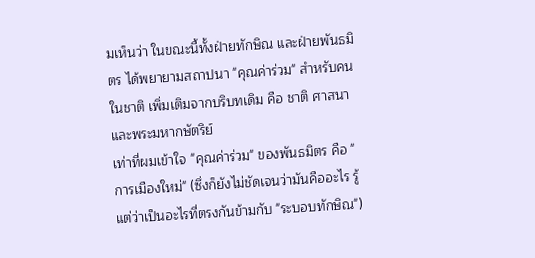มเห็นว่า ในขณะนี้ทั้งฝ่ายทักษิณ และฝ่ายพันธมิตร ได้พยายามสถาปนา "คุณค่าร่วม" สำหรับคนในชาติ เพิ่มเติมจากบริบทเดิม คือ ชาติ ศาสนา และพระมหากษัตริย์
เท่าที่ผมเข้าใจ "คุณค่าร่วม" ของพันธมิตร คือ "การเมืองใหม่" (ซึ่งก็ยังไม่ชัดเจนว่ามันคืออะไร รู้แต่ว่าเป็นอะไรที่ตรงกันข้ามกับ "ระบอบทักษิณ")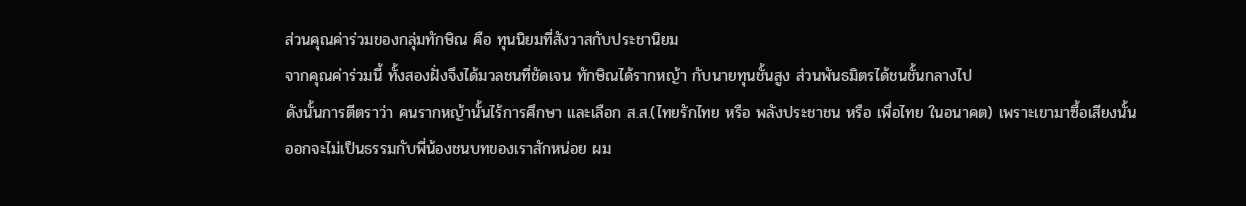ส่วนคุณค่าร่วมของกลุ่มทักษิณ คือ ทุนนิยมที่สังวาสกับประชานิยม
จากคุณค่าร่วมนี้ ทั้งสองฝั่งจึงได้มวลชนที่ชัดเจน ทักษิณได้รากหญ้า กับนายทุนชั้นสูง ส่วนพันธมิตรได้ชนชั้นกลางไป
ดังนั้นการตีตราว่า คนรากหญ้านั้นไร้การศึกษา และเลือก ส.ส.(ไทยรักไทย หรือ พลังประชาชน หรือ เพื่อไทย ในอนาคต) เพราะเขามาซื้อเสียงนั้น ออกจะไม่เป็นธรรมกับพี่น้องชนบทของเราสักหน่อย ผม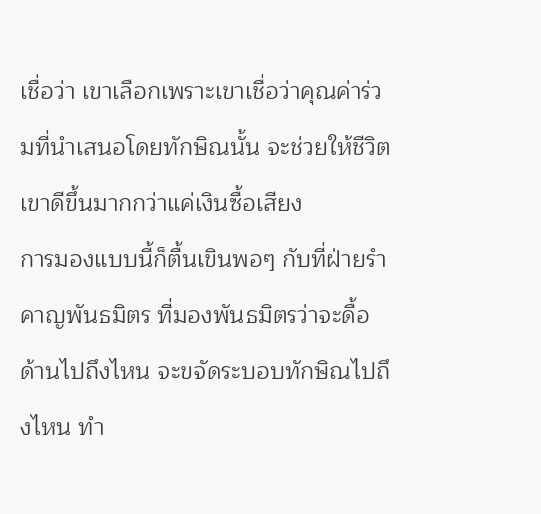เชื่อว่า เขาเลือกเพราะเขาเชื่อว่าคุณค่าร่วมที่นำเสนอโดยทักษิณนั้น จะช่วยให้ชีวิตเขาดีขึ้นมากกว่าแค่เงินซื้อเสียง
การมองแบบนี้ก็ตื้นเขินพอๆ กับที่ฝ่ายรำคาญพันธมิตร ที่มองพันธมิตรว่าจะดื้อด้านไปถึงไหน จะขจัดระบอบทักษิณไปถึงไหน ทำ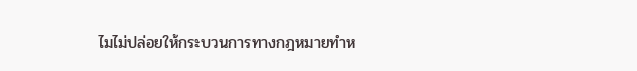ไมไม่ปล่อยให้กระบวนการทางกฎหมายทำห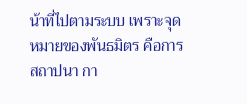น้าที่ไปตามระบบ เพราะจุดหมายของพันธมิตร คือการสถาปนา กา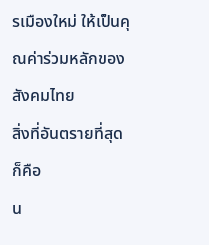รเมืองใหม่ ให้เป็นคุณค่าร่วมหลักของสังคมไทย
สิ่งที่อันตรายที่สุดก็คือ
น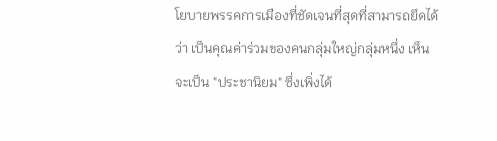โยบายพรรคการเมืองที่ชัดเจนที่สุดที่สามารถยึดได้ว่า เป็นคุณค่าร่วมของคนกลุ่มใหญ่กลุ่มหนึ่ง เห็นจะเป็น "ประชานิยม" ซึ่งเพิ่งได้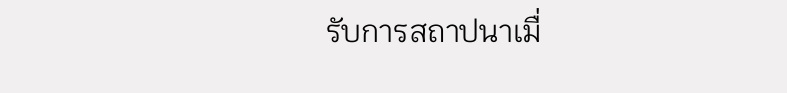รับการสถาปนาเมื่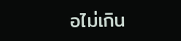อไม่เกิน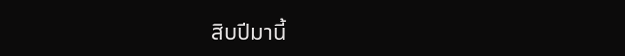สิบปีมานี้